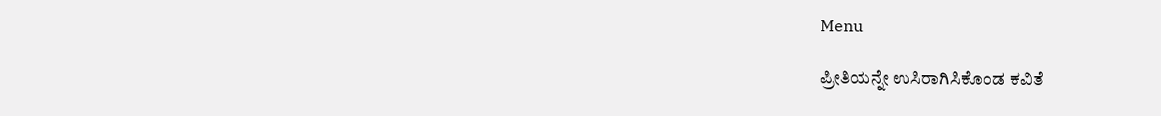Menu

ಪ್ರೀತಿಯನ್ನೇ ಉಸಿರಾಗಿಸಿಕೊಂಡ ಕವಿತೆ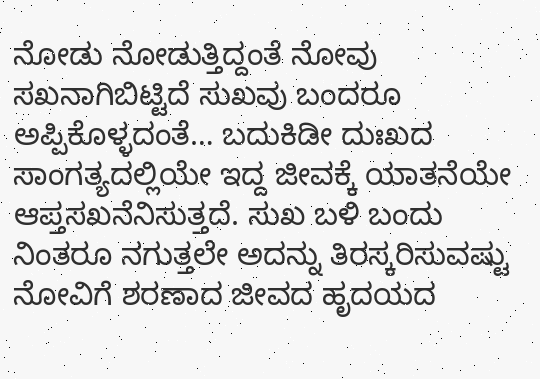ನೋಡು ನೋಡುತ್ತಿದ್ದಂತೆ ನೋವು ಸಖನಾಗಿಬಿಟ್ಟಿದೆ ಸುಖವು ಬಂದರೂ ಅಪ್ಪಿಕೊಳ್ಳದಂತೆ… ಬದುಕಿಡೀ ದುಃಖದ ಸಾಂಗತ್ಯದಲ್ಲಿಯೇ ಇದ್ದ ಜೀವಕ್ಕೆ ಯಾತನೆಯೇ ಆಪ್ತಸಖನೆನಿಸುತ್ತದೆ. ಸುಖ ಬಳಿ ಬಂದು ನಿಂತರೂ ನಗುತ್ತಲೇ ಅದನ್ನು ತಿರಸ್ಕರಿಸುವಷ್ಟು ನೋವಿಗೆ ಶರಣಾದ ಜೀವದ ಹೃದಯದ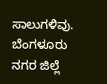ಸಾಲುಗಳಿವು. ಬೆಂಗಳೂರು ನಗರ ಜಿಲ್ಲೆ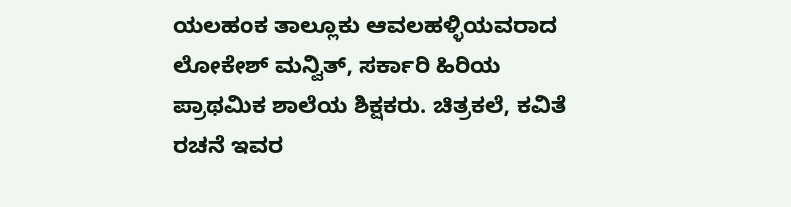ಯಲಹಂಕ ತಾಲ್ಲೂಕು ಆವಲಹಳ್ಳಿಯವರಾದ ಲೋಕೇಶ್ ಮನ್ವಿತ್, ಸರ್ಕಾರಿ ಹಿರಿಯ ಪ್ರಾಥಮಿಕ ಶಾಲೆಯ ಶಿಕ್ಷಕರು. ಚಿತ್ರಕಲೆ, ಕವಿತೆ ರಚನೆ ಇವರ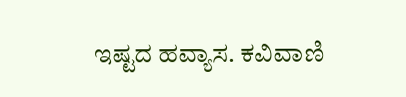ಇಷ್ಟದ ಹವ್ಯಾಸ. ಕವಿವಾಣಿ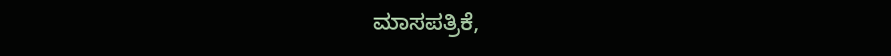ಮಾಸಪತ್ರಿಕೆ,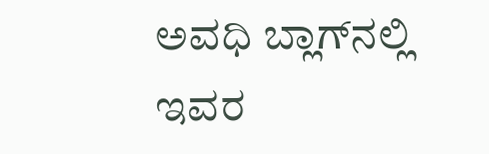ಅವಧಿ ಬ್ಲಾಗ್‌ನಲ್ಲಿ ಇವರ